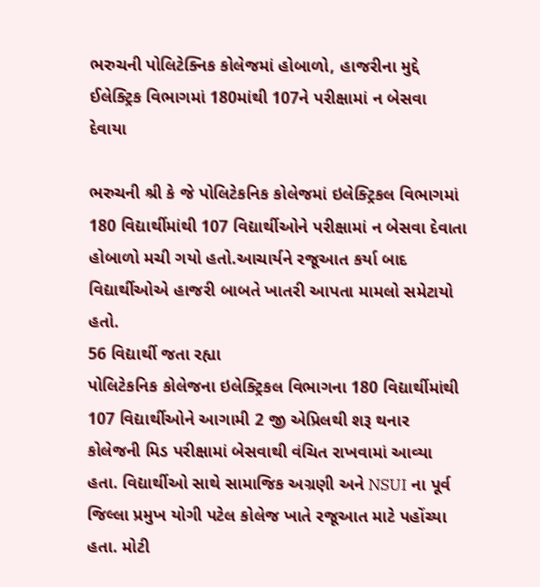ભરુચની પોલિટેક્નિક કોલેજમાં હોબાળો, હાજરીના મુદ્દે ઈલેક્ટ્રિક વિભાગમાં 180માંથી 107ને પરીક્ષામાં ન બેસવા દેવાયા

ભરુચની શ્રી કે જે પોલિટેકનિક કોલેજમાં ઇલેક્ટ્રિકલ વિભાગમાં 180 વિદ્યાર્થીમાંથી 107 વિદ્યાર્થીઓને પરીક્ષામાં ન બેસવા દેવાતા હોબાળો મચી ગયો હતો.આચાર્યને રજૂઆત કર્યા બાદ વિદ્યાર્થીઓએ હાજરી બાબતે ખાતરી આપતા મામલો સમેટાયો હતો.
56 વિદ્યાર્થી જતા રહ્યા
પોલિટેકનિક કોલેજના ઇલેક્ટ્રિકલ વિભાગના 180 વિદ્યાર્થીમાંથી 107 વિદ્યાર્થીઓને આગામી 2 જી એપ્રિલથી શરૂ થનાર કોલેજની મિડ પરીક્ષામાં બેસવાથી વંચિત રાખવામાં આવ્યા હતા. વિદ્યાર્થીઓ સાથે સામાજિક અગ્રણી અને NSUI ના પૂર્વ જિલ્લા પ્રમુખ યોગી પટેલ કોલેજ ખાતે રજૂઆત માટે પહોંચ્યા હતા. મોટી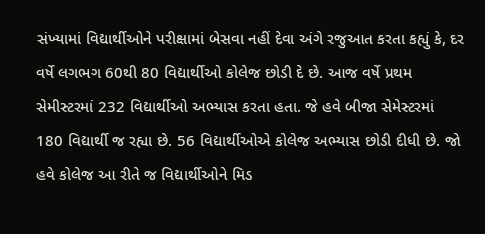સંખ્યામાં વિદ્યાર્થીઓને પરીક્ષામાં બેસવા નહીં દેવા અંગે રજુઆત કરતા કહ્યું કે, દર વર્ષે લગભગ 60થી 80 વિદ્યાર્થીઓ કોલેજ છોડી દે છે. આજ વર્ષે પ્રથમ સેમીસ્ટરમાં 232 વિદ્યાર્થીઓ અભ્યાસ કરતા હતા. જે હવે બીજા સેમેસ્ટરમાં 180 વિદ્યાર્થી જ રહ્યા છે. 56 વિદ્યાર્થીઓએ કોલેજ અભ્યાસ છોડી દીધી છે. જો હવે કોલેજ આ રીતે જ વિદ્યાર્થીઓને મિડ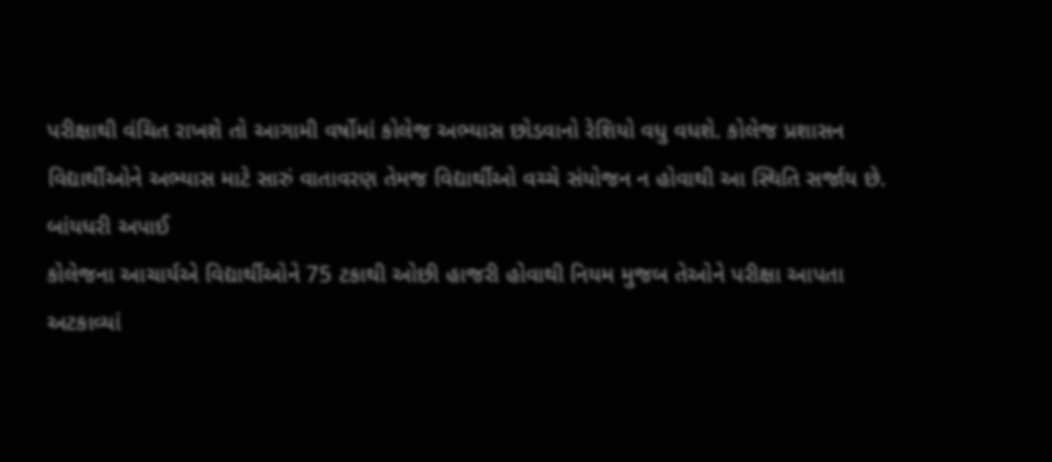પરીક્ષાથી વંચિત રાખશે તો આગામી વર્ષોમાં કોલેજ અભ્યાસ છોડવાનો રેશિયો વધુ વધશે. કોલેજ પ્રશાસન વિદ્યાર્થીઓને અભ્યાસ માટે સારું વાતાવરણ તેમજ વિદ્યાર્થીઓ વચ્ચે સંયોજન ન હોવાથી આ સ્થિતિ સર્જાય છે.
બાંયધરી અપાઈ
કોલેજના આચાર્યએ વિદ્યાર્થીઓને 75 ટકાથી ઓછી હાજરી હોવાથી નિયમ મુજબ તેઓને પરીક્ષા આપતા અટકાવ્યાં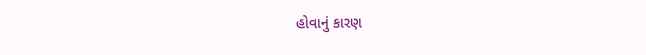હોવાનું કારણ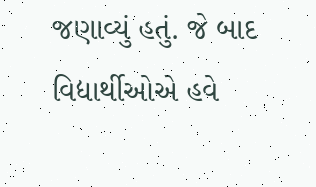જણાવ્યું હતું. જે બાદ વિદ્યાર્થીઓએ હવે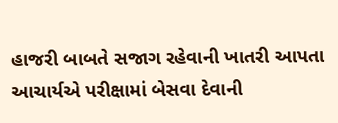હાજરી બાબતે સજાગ રહેવાની ખાતરી આપતા આચાર્યએ પરીક્ષામાં બેસવા દેવાની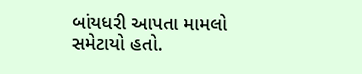બાંયધરી આપતા મામલો સમેટાયો હતો.